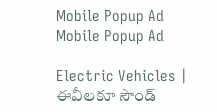Mobile Popup Ad
Mobile Popup Ad

Electric Vehicles | ఈవీలకూ సౌండ్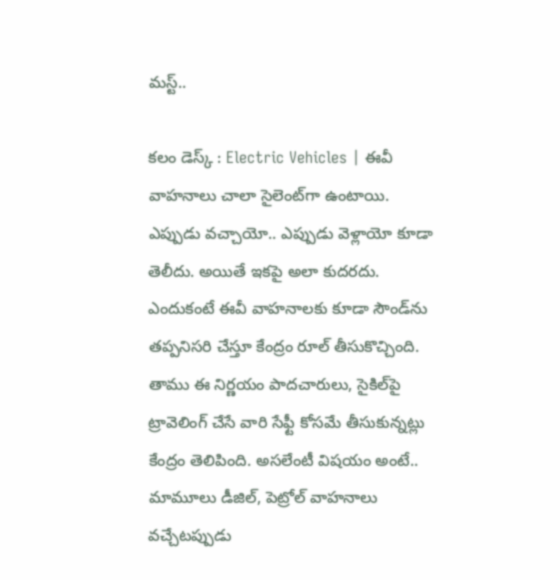మస్ట్..

కలం డెస్క్ : Electric Vehicles | ఈవీ వాహనాలు చాలా సైలెంట్‌గా ఉంటాయి. ఎప్పుడు వచ్చాయో.. ఎప్పుడు వెళ్లాయో కూడా తెలీదు. అయితే ఇకపై అలా కుదరదు. ఎందుకంటే ఈవీ వాహనాలకు కూడా సౌండ్‌ను తప్పనిసరి చేస్తూ కేంద్రం రూల్ తీసుకొచ్చింది. తాము ఈ నిర్ణయం పాదచారులు, సైకిల్‌పై ట్రావెలింగ్ చేసే వారి సేఫ్టీ కోసమే తీసుకున్నట్లు కేంద్రం తెలిపింది. అసలేంటీ విషయం అంటే.. మామూలు డీజిల్, పెట్రోల్ వాహనాలు వచ్చేటప్పుడు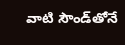వాటి సౌండ్‌తోనే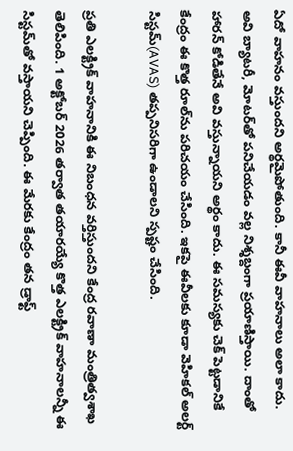ఏదో వాహనం వస్తుందని అర్థమైపోతుంది. కానీ ఈవీ వాహనాలు అలా కాదు. అవి బ్యాటరీ, మోటర్‌తో పనిచేయడం వల్ల నిశ్శబ్దంగా ప్రయాణిస్తాయి. దాంతో హారన్ కోడితేనే అవి వస్తున్నాయని అర్థం కాదు. ఈ సమస్యకు చెక్ పెట్టడానికే కేంద్రం ఈ కొత్త రూల్‌ను పరిచయం చేసింది. ఇకపై ఈవీలకు కూడా వెహికల్ అలర్ట్ సిస్టమ్(AVAS) తప్పనిసరిగా ఉండాలని స్పష్టం చేసింది.

ప్రతి ఎలక్ట్రిక్ వాహనానికి ఈ నిబంధన వర్తిస్తుందని కేంద్ర రవాణా మంత్రిత్వశాఖ తెలిపింది. 1 అక్టోబర్ 2026 తర్వాత తయారయ్యే కొత్త ఎలక్ట్రిక్ వాహనాలన్నీ ఈ సిస్టమ్‌తో వస్తాయని చెప్పింది. ఈ మేరకు కేంద్రం తన డ్రాఫ్ట్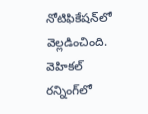నోటిఫికేషన్‌లో వెల్లడించింది. వెహికల్ రన్నింగ్‌లో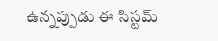ఉన్నప్పుడు ఈ సిస్టమ్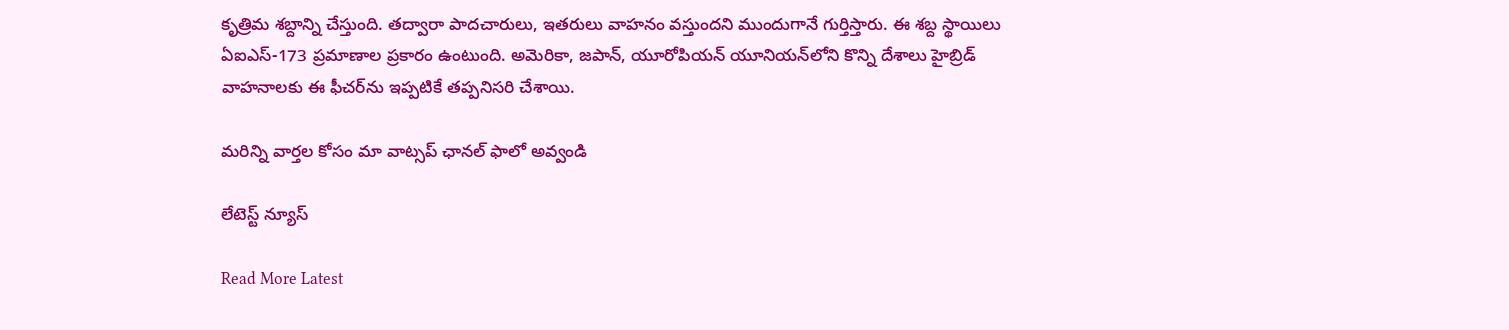కృత్రిమ శబ్దాన్ని చేస్తుంది. తద్వారా పాదచారులు, ఇతరులు వాహనం వస్తుందని ముందుగానే గుర్తిస్తారు. ఈ శబ్ద స్థాయిలు ఏఐఎస్-173 ప్రమాణాల ప్రకారం ఉంటుంది. అమెరికా, జపాన్, యూరోపియన్ యూనియన్‌లోని కొన్ని దేశాలు హైబ్రిడ్ వాహనాలకు ఈ ఫీచర్‌ను ఇప్పటికే తప్పనిసరి చేశాయి.

మ‌రిన్ని వార్త‌ల కోసం మా వాట్స‌ప్ ఛాన‌ల్ ఫాలో అవ్వండి

లేటెస్ట్ న్యూస్‌

Read More Latest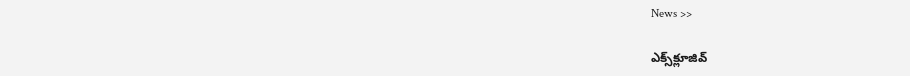News >>

ఎక్స్‌క్లూజివ్‌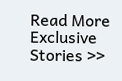Read More Exclusive Stories >>